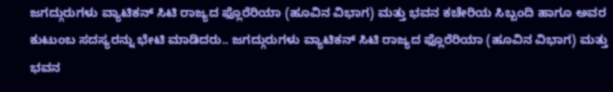ಜಗದ್ಗುರುಗಳು ವ್ಯಾಟಿಕನ್ ಸಿಟಿ ರಾಜ್ಯದ ಫ್ಲೊರೆರಿಯಾ (ಹೂವಿನ ವಿಭಾಗ) ಮತ್ತು ಭವನ ಕಚೇರಿಯ ಸಿಬ್ಬಂದಿ ಹಾಗೂ ಅವರ ಕುಟುಂಬ ಸದಸ್ಯರನ್ನು ಭೇಟಿ ಮಾಡಿದರು.. ಜಗದ್ಗುರುಗಳು ವ್ಯಾಟಿಕನ್ ಸಿಟಿ ರಾಜ್ಯದ ಫ್ಲೊರೆರಿಯಾ (ಹೂವಿನ ವಿಭಾಗ) ಮತ್ತು ಭವನ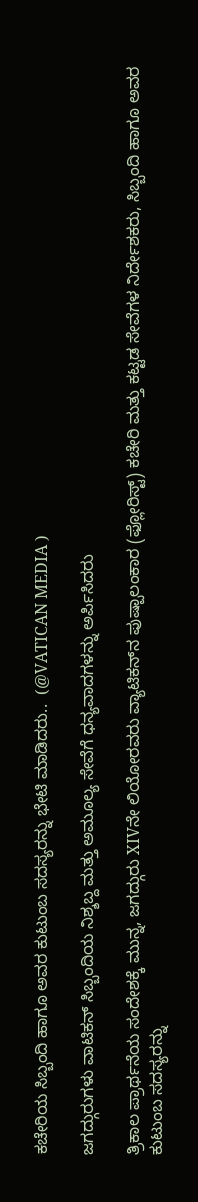ಕಚೇರಿಯ ಸಿಬ್ಬಂದಿ ಹಾಗೂ ಅವರ ಕುಟುಂಬ ಸದಸ್ಯರನ್ನು ಭೇಟಿ ಮಾಡಿದರು..  (@VATICAN MEDIA )

ಜಗದ್ಗುರುಗಳು ವಾಟಿಕನ್ ಸಿಬ್ಬಂದಿಯ ನಿಶ್ಶಬ್ದ ಮತ್ತು ಅಮೂಲ್ಯ ಸೇವೆಗೆ ಧನ್ಯವಾದಗಳನ್ನು ಅರ್ಪಿಸಿದರು

ತ್ರಿಕಾಲ ಪ್ರಾರ್ಥನೆಯ ಸಂದೇಶಕ್ಕೆ ಮುನ್ನ, ಜಗದ್ಗುರು XIVನೇ ಲಿಯೋರವರು ವ್ಯಾಟಿಕನ್‌ನ ಪುಷ್ಪಾಲಂಕಾರ (ಫ್ಲೋರಿಸ್ಟ್) ಕಚೇರಿ ಮತ್ತು ಕಟ್ಟಡ ಸೇವೆಗಳ ನಿರ್ದೇಶಕರು, ಸಿಬ್ಬಂದಿ ಹಾಗೂ ಅವರ ಕುಟುಂಬ ಸದಸ್ಯರನ್ನು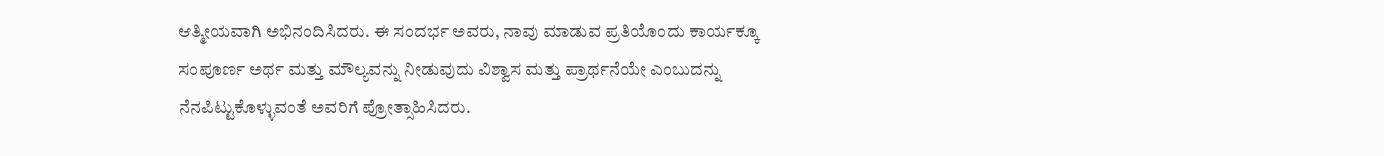ಆತ್ಮೀಯವಾಗಿ ಅಭಿನಂದಿಸಿದರು. ಈ ಸಂದರ್ಭ ಅವರು, ನಾವು ಮಾಡುವ ಪ್ರತಿಯೊಂದು ಕಾರ್ಯಕ್ಕೂ ಸಂಪೂರ್ಣ ಅರ್ಥ ಮತ್ತು ಮೌಲ್ಯವನ್ನು ನೀಡುವುದು ವಿಶ್ವಾಸ ಮತ್ತು ಪ್ರಾರ್ಥನೆಯೇ ಎಂಬುದನ್ನು ನೆನಪಿಟ್ಟುಕೊಳ್ಳುವಂತೆ ಅವರಿಗೆ ಪ್ರೋತ್ಸಾಹಿಸಿದರು.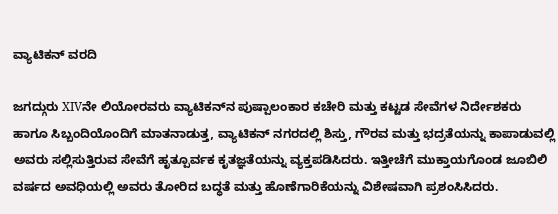ವ್ಯಾಟಿಕನ್ ವರದಿ

ಜಗದ್ಗುರು XIVನೇ ಲಿಯೋರವರು ವ್ಯಾಟಿಕನ್‌ನ ಪುಷ್ಪಾಲಂಕಾರ ಕಚೇರಿ ಮತ್ತು ಕಟ್ಟಡ ಸೇವೆಗಳ ನಿರ್ದೇಶಕರು ಹಾಗೂ ಸಿಬ್ಬಂದಿಯೊಂದಿಗೆ ಮಾತನಾಡುತ್ತ, ವ್ಯಾಟಿಕನ್ ನಗರದಲ್ಲಿ ಶಿಸ್ತು, ಗೌರವ ಮತ್ತು ಭದ್ರತೆಯನ್ನು ಕಾಪಾಡುವಲ್ಲಿ ಅವರು ಸಲ್ಲಿಸುತ್ತಿರುವ ಸೇವೆಗೆ ಹೃತ್ಪೂರ್ವಕ ಕೃತಜ್ಞತೆಯನ್ನು ವ್ಯಕ್ತಪಡಿಸಿದರು. ಇತ್ತೀಚೆಗೆ ಮುಕ್ತಾಯಗೊಂಡ ಜೂಬಿಲಿ ವರ್ಷದ ಅವಧಿಯಲ್ಲಿ ಅವರು ತೋರಿದ ಬದ್ಧತೆ ಮತ್ತು ಹೊಣೆಗಾರಿಕೆಯನ್ನು ವಿಶೇಷವಾಗಿ ಪ್ರಶಂಸಿಸಿದರು.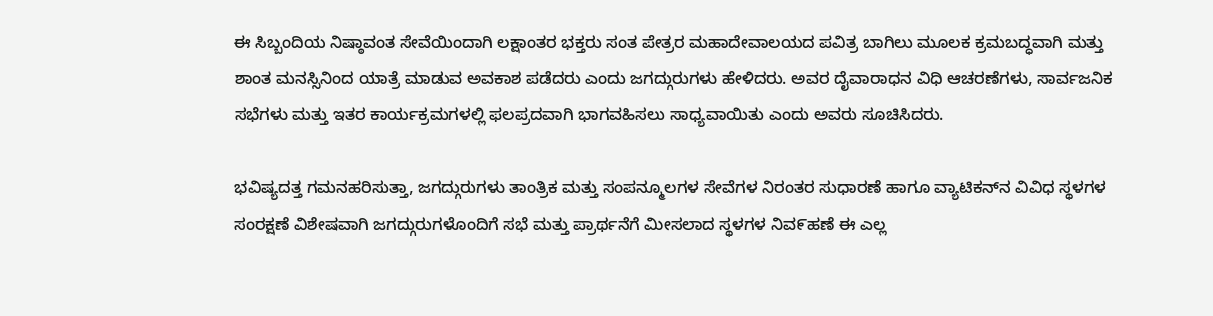ಈ ಸಿಬ್ಬಂದಿಯ ನಿಷ್ಠಾವಂತ ಸೇವೆಯಿಂದಾಗಿ ಲಕ್ಷಾಂತರ ಭಕ್ತರು ಸಂತ ಪೇತ್ರರ ಮಹಾದೇವಾಲಯದ ಪವಿತ್ರ ಬಾಗಿಲು ಮೂಲಕ ಕ್ರಮಬದ್ಧವಾಗಿ ಮತ್ತು ಶಾಂತ ಮನಸ್ಸಿನಿಂದ ಯಾತ್ರೆ ಮಾಡುವ ಅವಕಾಶ ಪಡೆದರು ಎಂದು ಜಗದ್ಗುರುಗಳು ಹೇಳಿದರು. ಅವರ ದೈವಾರಾಧನ ವಿಧಿ ಆಚರಣೆಗಳು, ಸಾರ್ವಜನಿಕ ಸಭೆಗಳು ಮತ್ತು ಇತರ ಕಾರ್ಯಕ್ರಮಗಳಲ್ಲಿ ಫಲಪ್ರದವಾಗಿ ಭಾಗವಹಿಸಲು ಸಾಧ್ಯವಾಯಿತು ಎಂದು ಅವರು ಸೂಚಿಸಿದರು.

ಭವಿಷ್ಯದತ್ತ ಗಮನಹರಿಸುತ್ತಾ, ಜಗದ್ಗುರುಗಳು ತಾಂತ್ರಿಕ ಮತ್ತು ಸಂಪನ್ಮೂಲಗಳ ಸೇವೆಗಳ ನಿರಂತರ ಸುಧಾರಣೆ ಹಾಗೂ ವ್ಯಾಟಿಕನ್‌ನ ವಿವಿಧ ಸ್ಥಳಗಳ ಸಂರಕ್ಷಣೆ ವಿಶೇಷವಾಗಿ ಜಗದ್ಗುರುಗಳೊಂದಿಗೆ ಸಭೆ ಮತ್ತು ಪ್ರಾರ್ಥನೆಗೆ ಮೀಸಲಾದ ಸ್ಥಳಗಳ ನಿವ೯ಹಣೆ ಈ ಎಲ್ಲ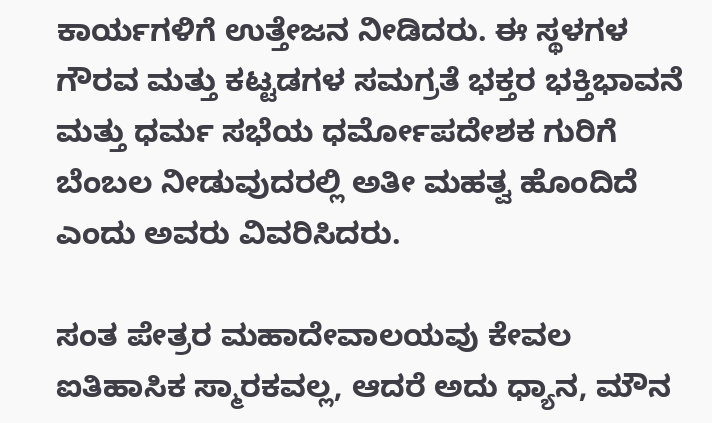ಕಾರ್ಯಗಳಿಗೆ ಉತ್ತೇಜನ ನೀಡಿದರು. ಈ ಸ್ಥಳಗಳ ಗೌರವ ಮತ್ತು ಕಟ್ಟಡಗಳ ಸಮಗ್ರತೆ ಭಕ್ತರ ಭಕ್ತಿಭಾವನೆ ಮತ್ತು ಧರ್ಮ ಸಭೆಯ ಧರ್ಮೋಪದೇಶಕ ಗುರಿಗೆ ಬೆಂಬಲ ನೀಡುವುದರಲ್ಲಿ ಅತೀ ಮಹತ್ವ ಹೊಂದಿದೆ ಎಂದು ಅವರು ವಿವರಿಸಿದರು.

ಸಂತ ಪೇತ್ರರ ಮಹಾದೇವಾಲಯವು ಕೇವಲ ಐತಿಹಾಸಿಕ ಸ್ಮಾರಕವಲ್ಲ, ಆದರೆ ಅದು ಧ್ಯಾನ, ಮೌನ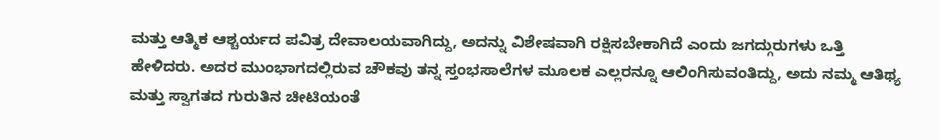ಮತ್ತು ಆತ್ಮಿಕ ಆಶ್ಚರ್ಯದ ಪವಿತ್ರ ದೇವಾಲಯವಾಗಿದ್ದು, ಅದನ್ನು ವಿಶೇಷವಾಗಿ ರಕ್ಷಿಸಬೇಕಾಗಿದೆ ಎಂದು ಜಗದ್ಗುರುಗಳು ಒತ್ತಿ ಹೇಳಿದರು. ಅದರ ಮುಂಭಾಗದಲ್ಲಿರುವ ಚೌಕವು ತನ್ನ ಸ್ತಂಭಸಾಲೆಗಳ ಮೂಲಕ ಎಲ್ಲರನ್ನೂ ಆಲಿಂಗಿಸುವಂತಿದ್ದು, ಅದು ನಮ್ಮ ಆತಿಥ್ಯ ಮತ್ತು ಸ್ವಾಗತದ ಗುರುತಿನ ಚೀಟಿಯಂತೆ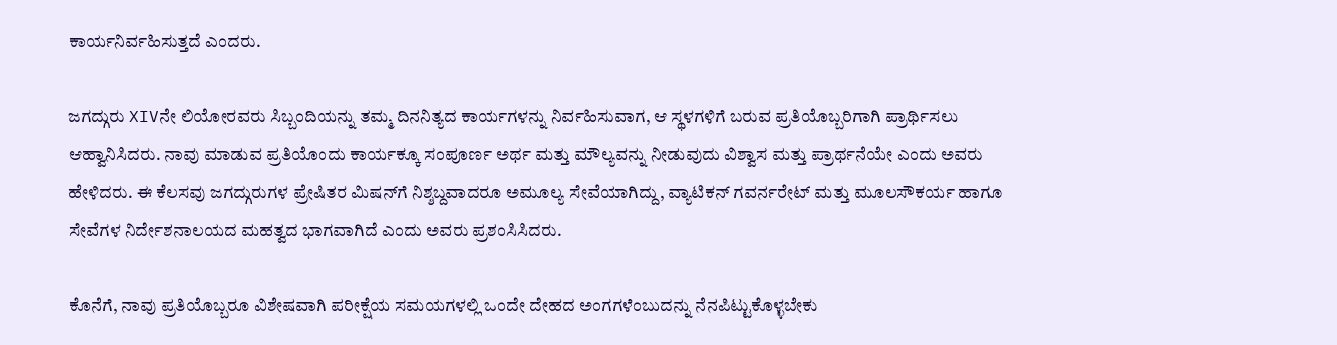ಕಾರ್ಯನಿರ್ವಹಿಸುತ್ತದೆ ಎಂದರು.

ಜಗದ್ಗುರು XIVನೇ ಲಿಯೋರವರು ಸಿಬ್ಬಂದಿಯನ್ನು ತಮ್ಮ ದಿನನಿತ್ಯದ ಕಾರ್ಯಗಳನ್ನು ನಿರ್ವಹಿಸುವಾಗ, ಆ ಸ್ಥಳಗಳಿಗೆ ಬರುವ ಪ್ರತಿಯೊಬ್ಬರಿಗಾಗಿ ಪ್ರಾರ್ಥಿಸಲು ಆಹ್ವಾನಿಸಿದರು. ನಾವು ಮಾಡುವ ಪ್ರತಿಯೊಂದು ಕಾರ್ಯಕ್ಕೂ ಸಂಪೂರ್ಣ ಅರ್ಥ ಮತ್ತು ಮೌಲ್ಯವನ್ನು ನೀಡುವುದು ವಿಶ್ವಾಸ ಮತ್ತು ಪ್ರಾರ್ಥನೆಯೇ ಎಂದು ಅವರು ಹೇಳಿದರು. ಈ ಕೆಲಸವು ಜಗದ್ಗುರುಗಳ ಪ್ರೇಷಿತರ ಮಿಷನ್‌ಗೆ ನಿಶ್ಶಬ್ದವಾದರೂ ಅಮೂಲ್ಯ ಸೇವೆಯಾಗಿದ್ದು, ವ್ಯಾಟಿಕನ್ ಗವರ್ನರೇಟ್ ಮತ್ತು ಮೂಲಸೌಕರ್ಯ ಹಾಗೂ ಸೇವೆಗಳ ನಿರ್ದೇಶನಾಲಯದ ಮಹತ್ವದ ಭಾಗವಾಗಿದೆ ಎಂದು ಅವರು ಪ್ರಶಂಸಿಸಿದರು.

ಕೊನೆಗೆ, ನಾವು ಪ್ರತಿಯೊಬ್ಬರೂ ವಿಶೇಷವಾಗಿ ಪರೀಕ್ಷೆಯ ಸಮಯಗಳಲ್ಲಿ ಒಂದೇ ದೇಹದ ಅಂಗಗಳೆಂಬುದನ್ನು ನೆನಪಿಟ್ಟುಕೊಳ್ಳಬೇಕು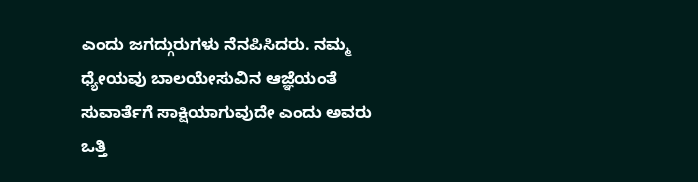ಎಂದು ಜಗದ್ಗುರುಗಳು ನೆನಪಿಸಿದರು. ನಮ್ಮ ಧ್ಯೇಯವು ಬಾಲಯೇಸುವಿನ ಆಜ್ಞೆಯಂತೆ ಸುವಾರ್ತೆಗೆ ಸಾಕ್ಷಿಯಾಗುವುದೇ ಎಂದು ಅವರು ಒತ್ತಿ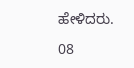ಹೇಳಿದರು.

08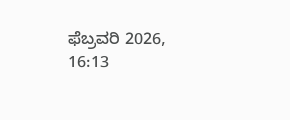ಫೆಬ್ರವರಿ 2026, 16:13